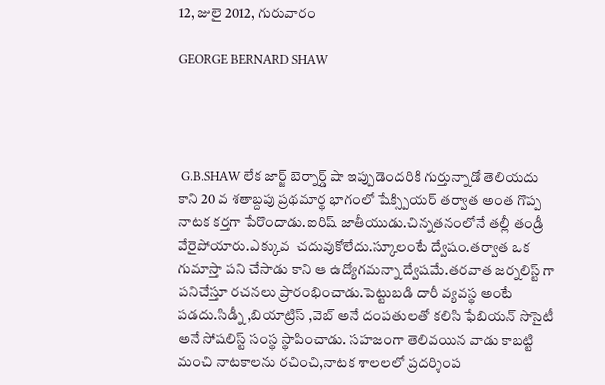12, జులై 2012, గురువారం

GEORGE BERNARD SHAW




 G.B.SHAW లేక జార్జ్ బెర్నార్డ్ షా ఇప్పుడెందరికి గుర్తున్నాడో తెలియదు కాని 20 వ శతాబ్దపు ప్రథమార్థ భాగంలో షేక్స్పియర్ తర్వాత అంత గొప్ప నాటక కర్తగా పేరొందాడు.ఐరిష్ జాతీయుడు.చిన్నతనంలోనే తల్లీ తండ్రీ వేరైపోయారు.ఎక్కువ  చదువుకోలేదు.స్కూలంటే ద్వేషం.తర్వాత ఒక గుమాస్తా పని చేసాడు కాని ఆ ఉద్యోగమన్నా ద్వేషమే.తరవాత జర్నలిస్ట్ గా పనిచేస్తూ రచనలు ప్రారంభించాడు.పెట్టుబడి దారీ వ్యవస్థ అంటే పడదు.సిడ్నీ ,బియాట్రిస్ ,వెబ్ అనే దంపతులతో కలిసి ఫేబియన్ సొసైటీ అనే సోషలిస్ట్ సంస్థ స్థాపించాడు. సహజంగా తెలివయిన వాడు కాబట్టి మంచి నాటకాలను రచించి,నాటక శాలలలో ప్రదర్శింప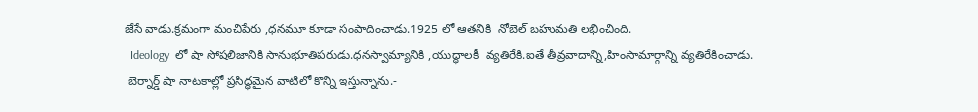జేసే వాడు.క్రమంగా మంచిపేరు ,ధనమూ కూడా సంపాదించాడు.1925 లో ఆతనికి  నోబెల్ బహుమతి లభించింది.
  Ideology  లో షా సోషలిజానికి సానుభూతిపరుడు.ధనస్వామ్యానికి ,యుద్ధాలకీ  వ్యతిరేకి.ఐతే తీవ్రవాదాన్ని,హింసామార్గాన్ని వ్యతిరేకించాడు.
 బెర్నార్డ్ షా నాటకాల్లో ప్రసిద్ధమైన వాటిలో కొన్ని ఇస్తున్నాను.-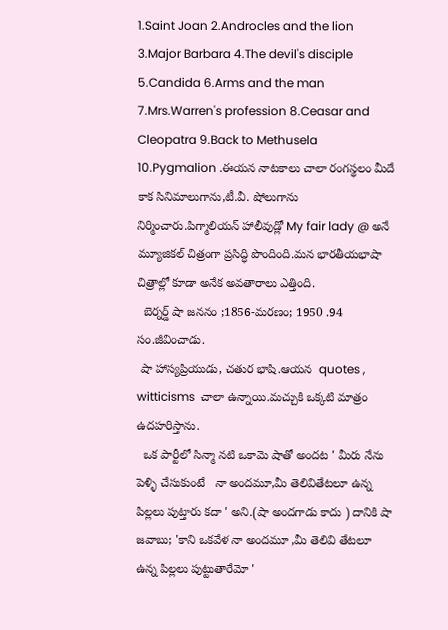1.Saint Joan 2.Androcles and the lion 3.Major Barbara 4.The devil's disciple 5.Candida 6.Arms and the man 7.Mrs.Warren's profession 8.Ceasar and Cleopatra 9.Back to Methusela 10.Pygmalion .ఈయన నాటకాలు చాలా రంగస్థలం మీదే కాక సినిమాలుగాను,టీ.వీ. షోలుగాను నిర్మించారు.పిగ్మాలియన్ హాలీవుడ్లో My fair lady @ అనే మ్యూజికల్ చిత్రంగా ప్రసిద్ధి పొందింది.మన భారతీయభాషా చిత్రాల్లో కూడా అనేక అవతారాలు ఎత్తింది.
  బెర్నర్డ్ షా జననం ;1856-మరణం; 1950 .94 సం.జీవించాడు.
 షా హాస్యప్రియుడు, చతుర భాషి.ఆయన  quotes , witticisms  చాలా ఉన్నాయి.మచ్చుకి ఒక్కటి మాత్రం ఉదహరిస్తాను.
  ఒక పార్టీలో సిన్మా నటి ఒకామె షాతో అందట ' మీరు నేను పెళ్ళి చేసుకుంటే   నా అందమూ,మీ తెలివితేటలూ ఉన్న పిల్లలు పుట్తారు కదా ' అని.(షా అందగాడు కాదు ) దానికి షా జవాబు; 'కాని ఒకవేళ నా అందమూ ,మీ తెలివి తేటలూ ఉన్న పిల్లలు పుట్టుతారేమో '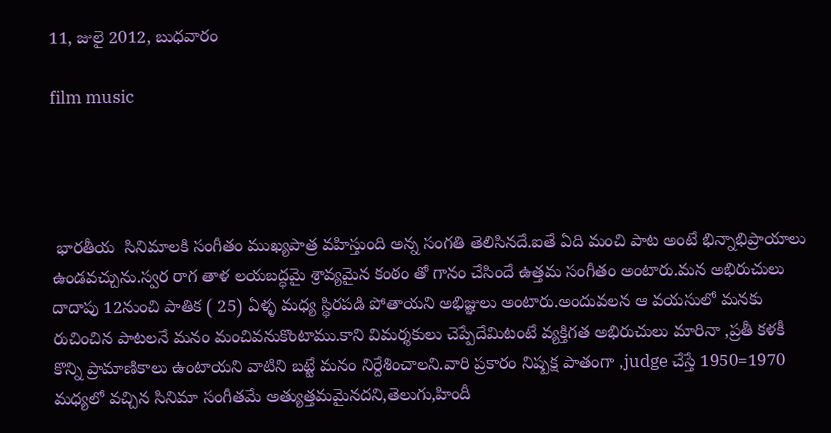11, జులై 2012, బుధవారం

film music




 భారతీయ  సినిమాలకి సంగీతం ముఖ్యపాత్ర వహిస్తుంది అన్న సంగతి తెలిసినదే.ఐతే ఏది మంచి పాట అంటే భిన్నాభిప్రాయాలు ఉండవచ్చును.స్వర రాగ తాళ లయబద్ధమై శ్రావ్యమైన కంఠం తో గానం చేసిందే ఉత్తమ సంగీతం అంటారు.మన అభిరుచులు దాదాపు 12నుంచి పాతిక ( 25) ఏళ్ళ మధ్య స్థిరపడి పోతాయని అభిజ్ఞులు అంటారు.అందువలన ఆ వయసులో మనకు రుచించిన పాటలనే మనం మంచివనుకొంటాము.కాని విమర్శకులు చెప్పేదేమిటంటే వ్యక్తిగత అభిరుచులు మారినా ,ప్రతీ కళకీ కొన్ని ప్రామాణికాలు ఉంటాయని వాటిని బట్టే మనం నిర్దేశించాలని.వారి ప్రకారం నిష్పక్ష పాతంగా ,judge చేస్తే 1950=1970 మధ్యలో వచ్చిన సినిమా సంగీతమే అత్యుత్తమమైనదని,తెలుగు,హిందీ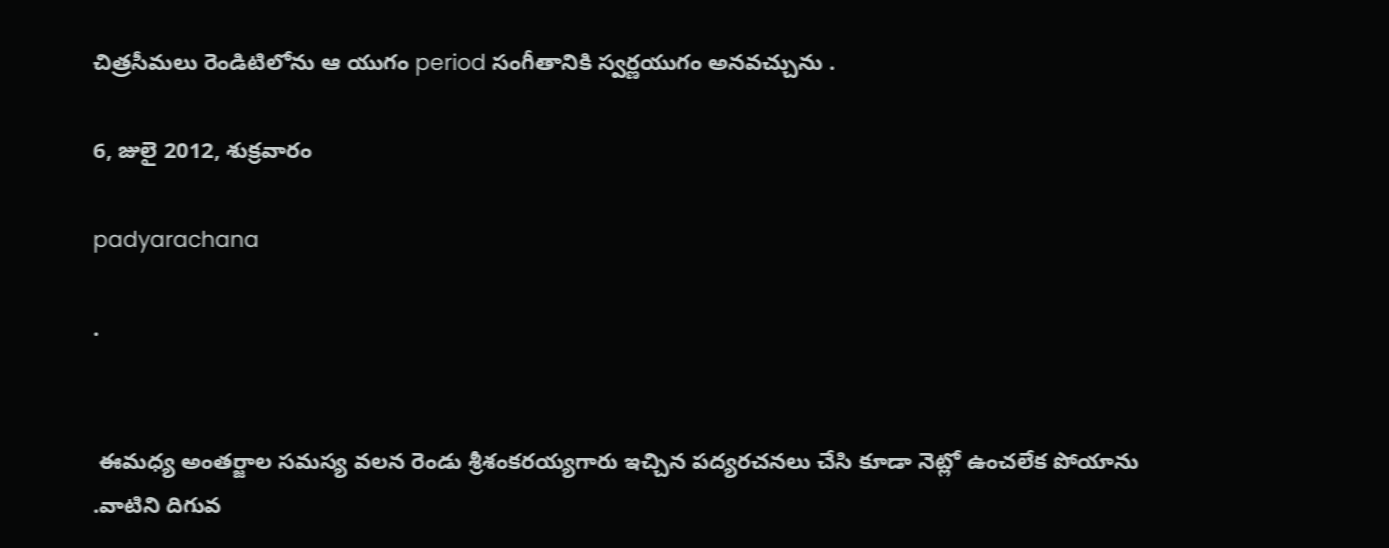చిత్రసీమలు రెండిటిలోను ఆ యుగం period సంగీతానికి స్వర్ణయుగం అనవచ్చును .

6, జులై 2012, శుక్రవారం

padyarachana

.


 ఈమధ్య అంతర్జాల సమస్య వలన రెండు శ్రీశంకరయ్యగారు ఇచ్చిన పద్యరచనలు చేసి కూడా నెట్లో ఉంచలేక పోయాను .వాటిని దిగువ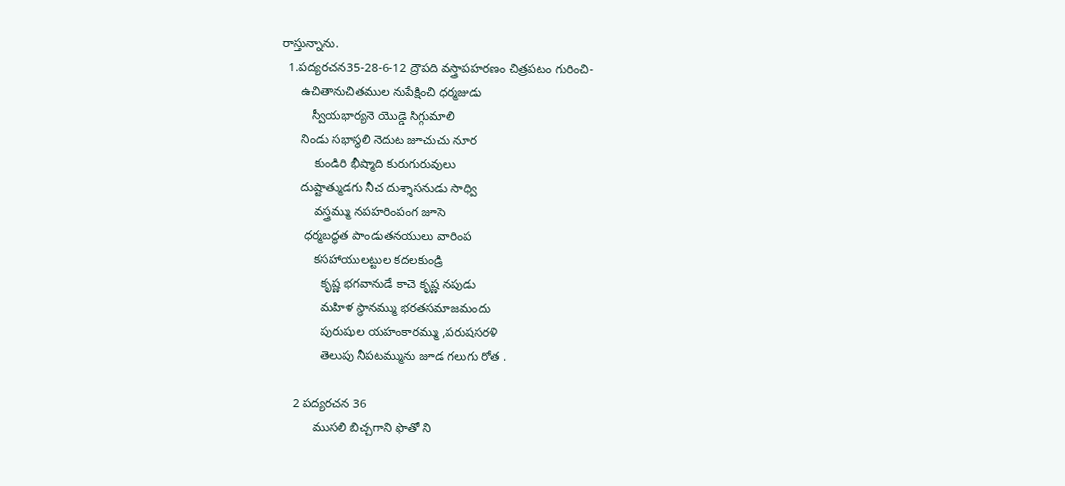రాస్తున్నాను.
  1.పద్యరచన35-28-6-12 ద్రౌపది వస్త్రాపహరణం చిత్రపటం గురించి-
      ఉచితానుచితముల నుపేక్షించి ధర్మజుడు
         స్వీయభార్యనె యొడ్డె సిగ్గుమాలి
      నిండు సభాస్థలి నెదుట జూచుచు నూర
          కుండిరి భీష్మాది కురుగురువులు
      దుష్టాత్ముడగు నీచ దుశ్శాసనుడు సాధ్వి
          వస్త్రమ్ము నపహరింపంగ జూసె
       ధర్మబద్ధత పాండుతనయులు వారింప
          కసహాయులట్టుల కదలకుండ్రి
            కృష్ణ భగవానుడే కాచె కృష్ణ నపుడు
            మహిళ స్థానమ్ము భరతసమాజమందు
            పురుషుల యహంకారమ్ము ,పరుషసరళి
            తెలుపు నీపటమ్మును జూడ గలుగు రోత .

    2 పద్యరచన 36
          ముసలి బిచ్చగాని ఫొతో ని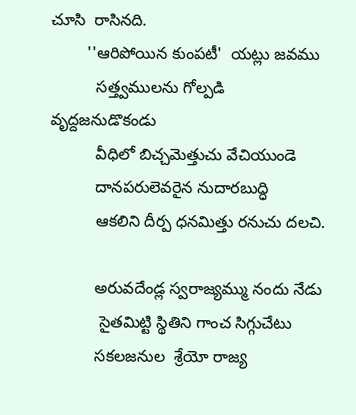చూసి  రాసినది.
        ''ఆరిపోయిన కుంపటీ'  యట్లు జవము
          సత్త్వములను గోల్పడి వృద్దజనుడొకండు
          వీధిలో బిచ్చమెత్తుచు వేచియుండె
          దానపరులెవరైన నుదారబుద్ధి
          ఆకలిని దీర్ప ధనమిత్తు రనుచు దలచి.

          అరువదేండ్ల స్వరాజ్యమ్ము నందు నేడు
           సైతమిట్టి స్థితిని గాంచ సిగ్గుచేటు
          సకలజనుల  శ్రేయో రాజ్య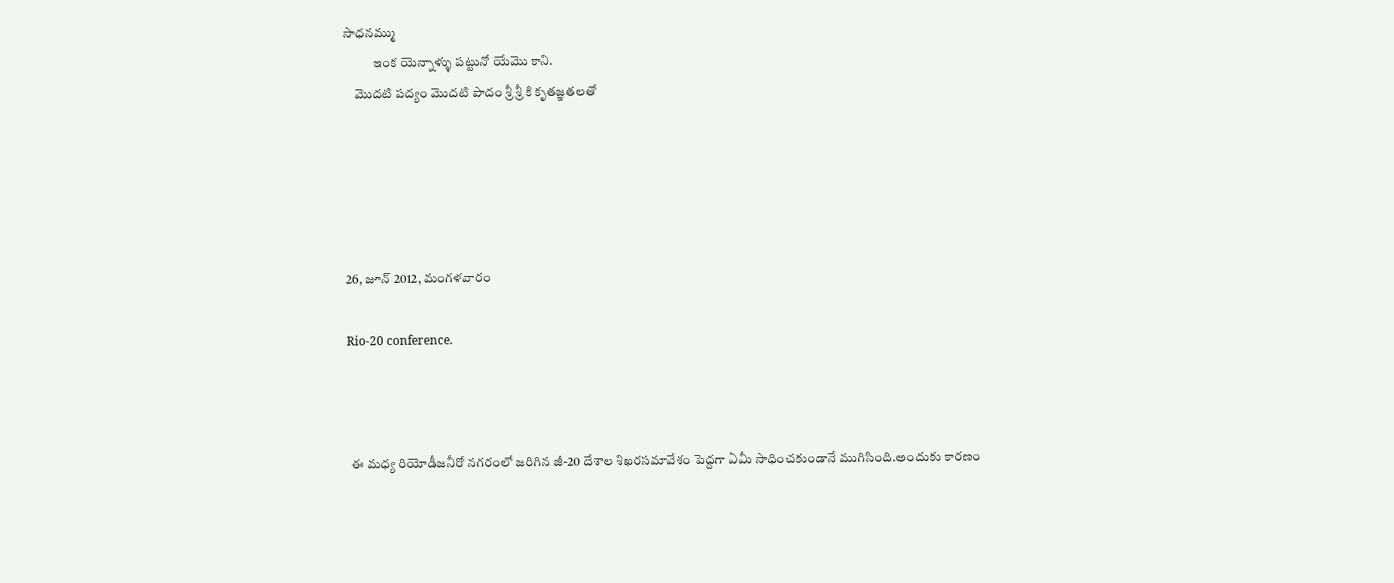సాధనమ్ము
           ఇంక యెన్నాళ్ళు పట్టునో యేమొ కాని.
    మొదటి పద్యం మొదటి పాదం శ్రీ శ్రీ కి కృతజ్ఞతలతో





26, జూన్ 2012, మంగళవారం

Rio-20 conference.



 ఈ మధ్య రియోడీజనీరో నగరంలో జరిగిన జీ-20 దేశాల శిఖరసమావేశం పెద్దగా ఏమీ సాధించకుండానే ముగిసింది.అందుకు కారణం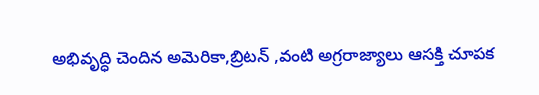అభివృద్ధి చెందిన అమెరికా,బ్రిటన్ ,వంటి అగ్రరాజ్యాలు ఆసక్తి చూపక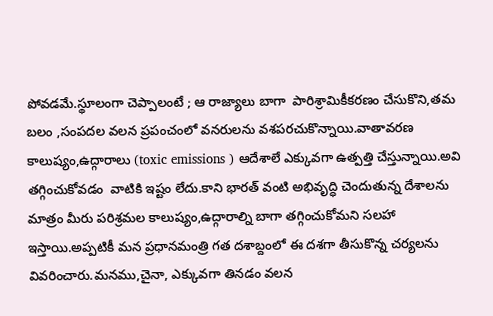పోవడమే.స్థూలంగా చెప్పాలంటే ; ఆ రాజ్యాలు బాగా  పారిశ్రామికీకరణం చేసుకొని,తమ బలం ,సంపదల వలన ప్రపంచంలో వనరులను వశపరచుకొన్నాయి.వాతావరణ కాలుష్యం,ఉద్గారాలు (toxic emissions ) ఆదేశాలే ఎక్కువగా ఉత్పత్తి చేస్తున్నాయి.అవి తగ్గించుకోవడం  వాటికి ఇష్టం లేదు.కాని భారత్ వంటి అభివృద్ధి చెందుతున్న దేశాలను మాత్రం మీరు పరిశ్రమల కాలుష్యం,ఉద్గారాల్ని బాగా తగ్గించుకోమని సలహా ఇస్తాయి.అప్పటికీ మన ప్రధానమంత్రి గత దశాబ్దంలో ఈ దశగా తీసుకొన్న చర్యలను వివరించారు.మనము,చైనా, ఎక్కువగా తినడం వలన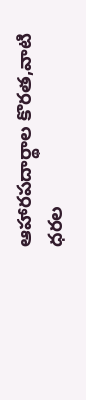ఆహారపదార్థాల కొరత,వాటి ధరల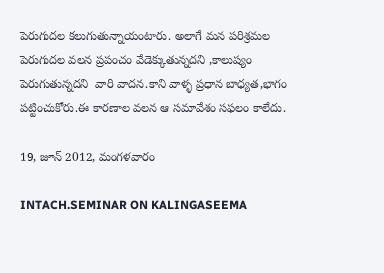పెరుగుదల కలుగుతున్నాయంటారు. అలాగే మన పరిశ్రమల పెరుగుదల వలన ప్రపంచం వేడెక్కుతున్నదని ,కాలుష్యం పెరుగుతున్నదని  వారి వాదన.కాని వాళ్ళ ప్రధాన బాధ్యత,భాగం పట్టించుకోరు.ఈ కారణాల వలన ఆ సమావేశం సఫలం కాలేదు.

19, జూన్ 2012, మంగళవారం

INTACH.SEMINAR ON KALINGASEEMA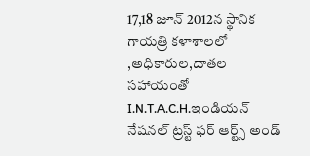17,18 జూన్ 2012న స్థానిక గాయత్రి కళాశాలలో  ,అధికారుల,దాతల సహాయంతో I.N.T.A.C.H.ఇండియన్ నేషనల్ ట్రస్ట్ ఫర్ ఆర్ట్స్ అండ్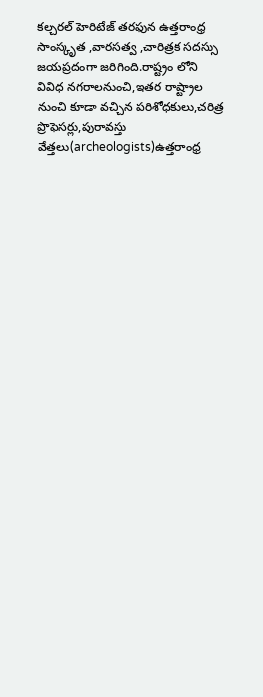కల్చరల్ హెరిటేజ్ తరఫున ఉత్తరాంధ్ర  సాంస్కృత ,వారసత్వ ,చారిత్రక సదస్సు జయప్రదంగా జరిగింది.రాష్ట్రం లోని వివిధ నగరాలనుంచి,ఇతర రాష్ట్రాల నుంచి కూడా వచ్చిన పరిశోధకులు,చరిత్ర ప్రొఫెసర్లు,పురావస్తు వేత్తలు(archeologists)ఉత్తరాంధ్ర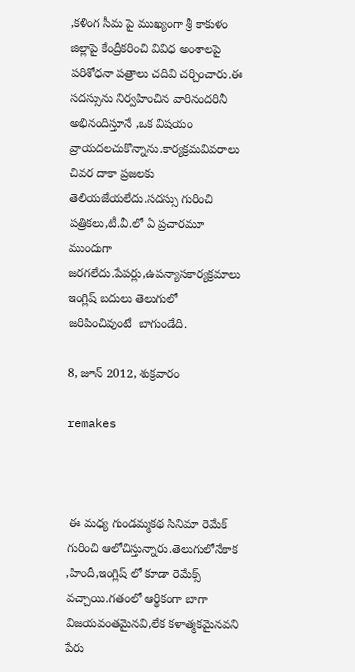,కళింగ సీమ పై ముఖ్యంగా శ్రీ కాకుళం జిల్లాపై కేంద్రీకరించి వివిధ అంశాలపై పరిశోధనా పత్రాలు చదివి చర్చించారు.ఈ సదస్సును నిర్వహించిన వారినందరినీ అభినందిస్తూనే ,ఒక విషయం వ్రాయదలచుకొన్నాను.కార్యక్రమవివరాలు చివర దాకా ప్రజలకు తెలియజేయలేదు.సదస్సు గురించి పత్రికలు,టీ.వీ.లో ఏ ప్రచారమూ ముందుగా జరగలేదు.పేపర్లు,ఉపన్యాసకార్యక్రమాలు ఇంగ్లిష్ బదులు తెలుగులో జరిపించివుంటే  బాగుండేది.

8, జూన్ 2012, శుక్రవారం

remakes



 ఈ మధ్య గుండమ్మకథ సినిమా రెమేక్ గురించి ఆలోచిస్తున్నారు.తెలుగులోనేకాక ,హిందీ,ఇంగ్లిష్ లో కూడా రెమేక్స్ వచ్చాయి.గతంలో ఆర్థికంగా బాగా విజయవంతమైనవి,లేక కళాత్మకమైనవని పేరు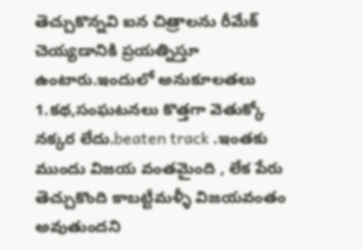తెచ్చుకొన్నవి ఐన చిత్రాలను రీమేక్  చెయ్యడానికి ప్రయత్నిస్తూ ఉంటారు.ఇందులో అనుకూలతలు 1.కథ,సంఘటనలు కొత్తగా వెతుక్కో నక్కర లేదు.beaten track .ఇంతకు ముందు విజయ వంతమైంది , లేక పేరు తెచ్చుకొంది కాబట్టీమళ్ళీ విజయవంతం అవుతుందని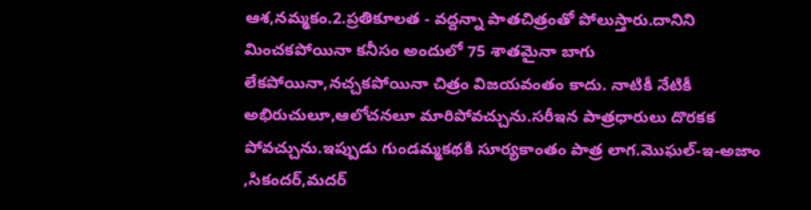ఆశ,నమ్మకం.2.ప్రతికూలత - వద్దన్నా పాతచిత్రంతో పోలుస్తారు.దానిని మించకపోయినా కనీసం అందులో 75 శాతమైనా బాగు లేకపోయినా,నచ్చకపోయినా చిత్రం విజయవంతం కాదు. నాటికీ నేటికీ అభిరుచులూ,ఆలోచనలూ మారిపోవచ్చును.సరీఇన పాత్రధారులు దొరకక పోవచ్చును.ఇప్పుడు గుండమ్మకథకి సూర్యకాంతం పాత్ర లాగ.మొఘల్-ఇ-అజాం ,సికందర్,మదర్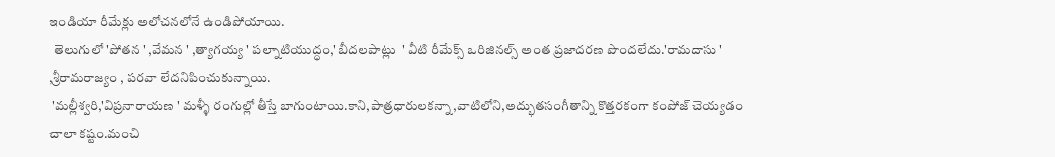ఇండియా రీమేక్లు అలోచనలోనే ఉండిపోయాయి.
  తెలుగులో 'పోతన ' ,వేమన ' ,త్యాగయ్య ' పల్నాటియుద్ధం,' బీదలపాట్లు  ' వీటి రీమేక్స్ ఒరిజినల్స్ అంత ప్రజాదరణ పొందలేదు.'రామదాసు ' ,శ్రీరామరాజ్యం , పరవా లేదనిపించుకున్నాయి.
 'మల్లీశ్వరి,'విప్రనారాయణ ' మళ్ళీ రంగుల్లో తీస్తే బాగుంటాయి.కాని,పాత్రధారులకన్నా,వాటిలోని,అద్భుతసంగీతాన్ని కొత్తరకంగా కంపోజ్ చెయ్యడం చాలా కష్టం.మంచి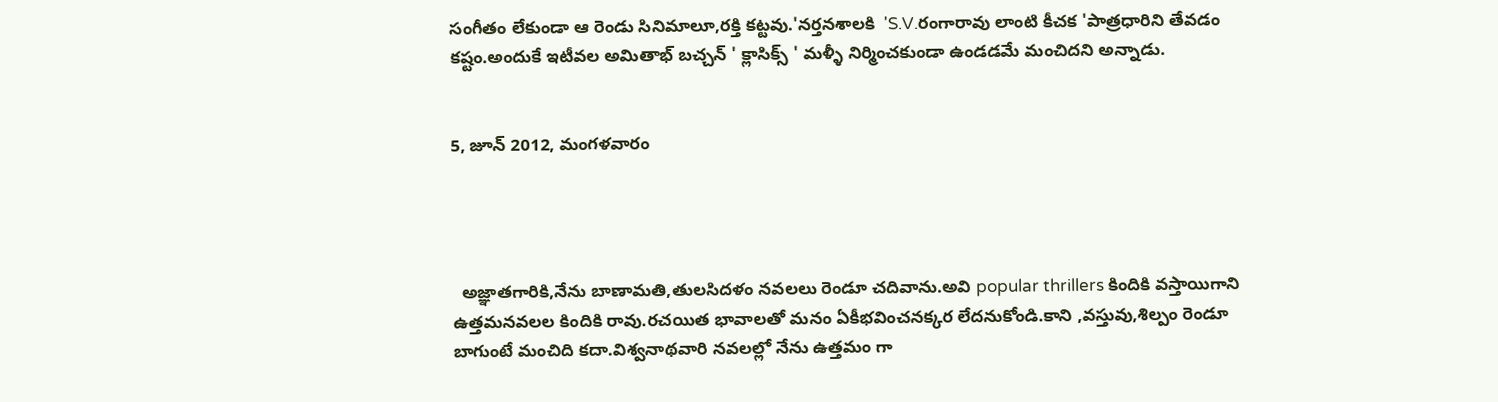సంగీతం లేకుండా ఆ రెండు సినిమాలూ,రక్తి కట్టవు.'నర్తనశాలకి  'S.V.రంగారావు లాంటి కీచక 'పాత్రధారిని తేవడం  కష్టం.అందుకే ఇటీవల అమితాభ్ బచ్చన్ ' క్లాసిక్స్ ' మళ్ళీ నిర్మించకుండా ఉండడమే మంచిదని అన్నాడు.


5, జూన్ 2012, మంగళవారం




  అజ్ఞాతగారికి,నేను బాణామతి,తులసిదళం నవలలు రెండూ చదివాను.అవి popular thrillers కిందికి వస్తాయిగాని ఉత్తమనవలల కిందికి రావు.రచయిత భావాలతో మనం ఏకీభవించనక్కర లేదనుకోండి.కాని ,వస్తువు,శిల్పం రెండూ బాగుంటే మంచిది కదా.విశ్వనాథవారి నవలల్లో నేను ఉత్తమం గా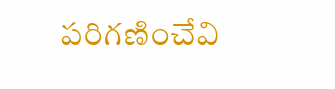పరిగణించేవి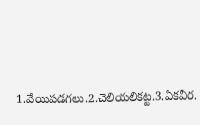1.వేయిపడగలు.2.చెలియలికట్ట.3.ఏకవీర.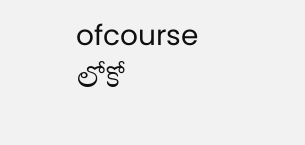ofcourse  లోకో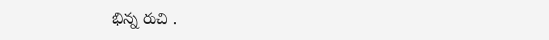భిన్న రుచి .